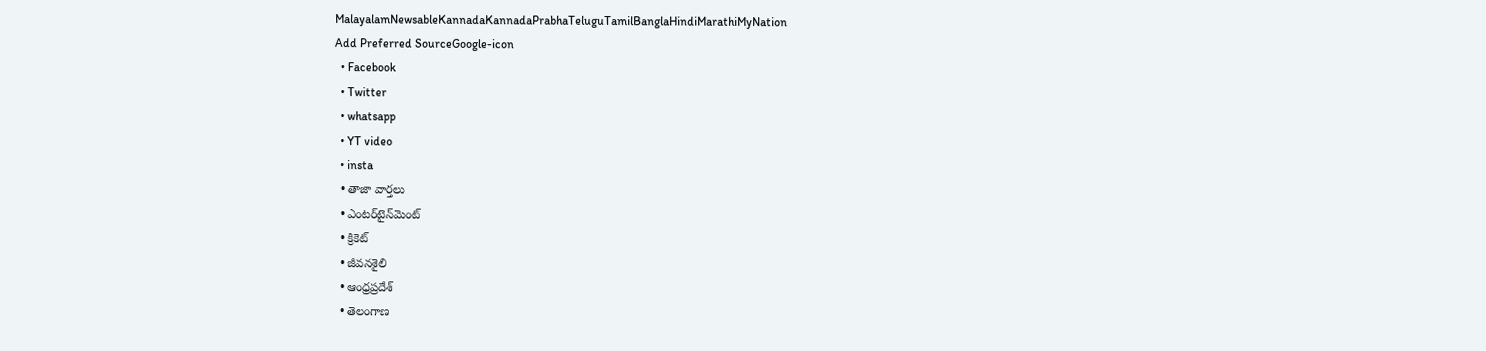MalayalamNewsableKannadaKannadaPrabhaTeluguTamilBanglaHindiMarathiMyNation
Add Preferred SourceGoogle-icon
  • Facebook
  • Twitter
  • whatsapp
  • YT video
  • insta
  • తాజా వార్తలు
  • ఎంటర్‌టైన్‌మెంట్
  • క్రికెట్
  • జీవనశైలి
  • ఆంధ్రప్రదేశ్
  • తెలంగాణ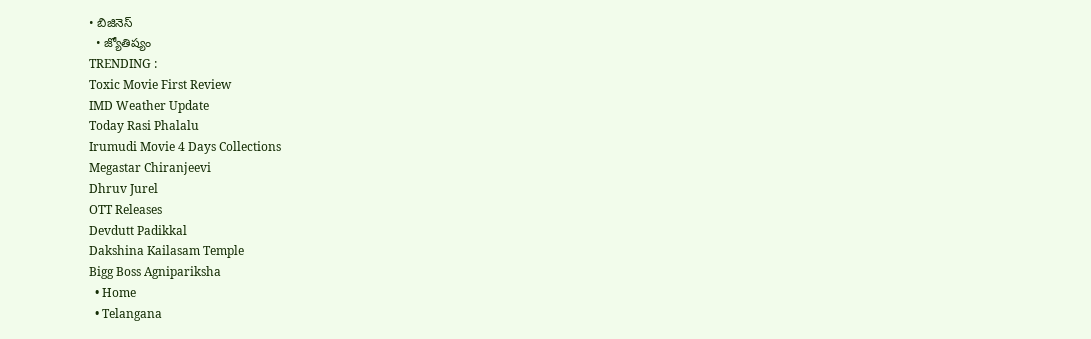• బిజినెస్
  • జ్యోతిష్యం
TRENDING :
Toxic Movie First Review
IMD Weather Update
Today Rasi Phalalu
Irumudi Movie 4 Days Collections
Megastar Chiranjeevi
Dhruv Jurel
OTT Releases
Devdutt Padikkal
Dakshina Kailasam Temple
Bigg Boss Agnipariksha
  • Home
  • Telangana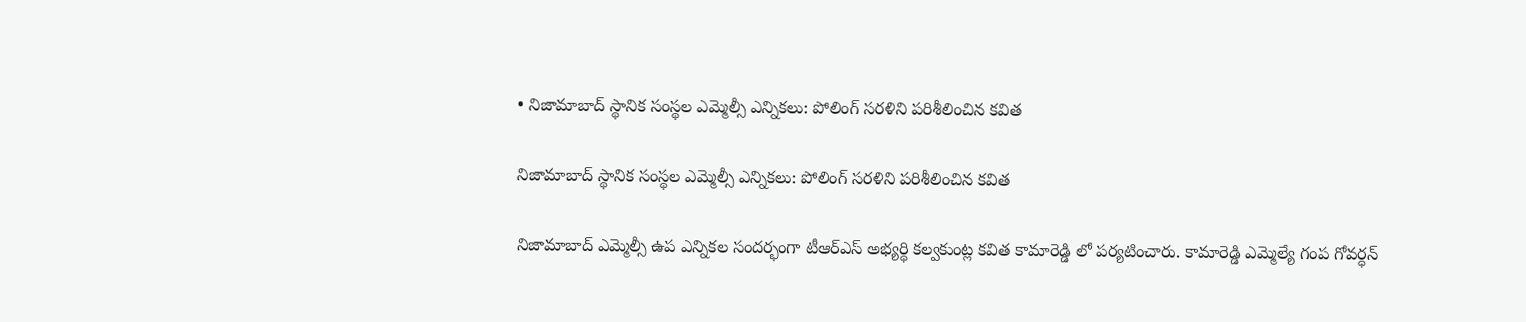• నిజామాబాద్ స్థానిక సంస్థల ఎమ్మెల్సీ ఎన్నికలు: పోలింగ్ సరళిని పరిశీలించిన కవిత

నిజామాబాద్ స్థానిక సంస్థల ఎమ్మెల్సీ ఎన్నికలు: పోలింగ్ సరళిని పరిశీలించిన కవిత

నిజామాబాద్ ఎమ్మెల్సీ ‌ఉప‌ ఎన్నికల సందర్భంగా టీఆర్ఎస్ అభ్యర్థి కల్వకుంట్ల కవిత కామారెడ్డి లో పర్యటించారు. కామారెడ్డి ఎమ్మెల్యే గంప‌ గోవర్ధన్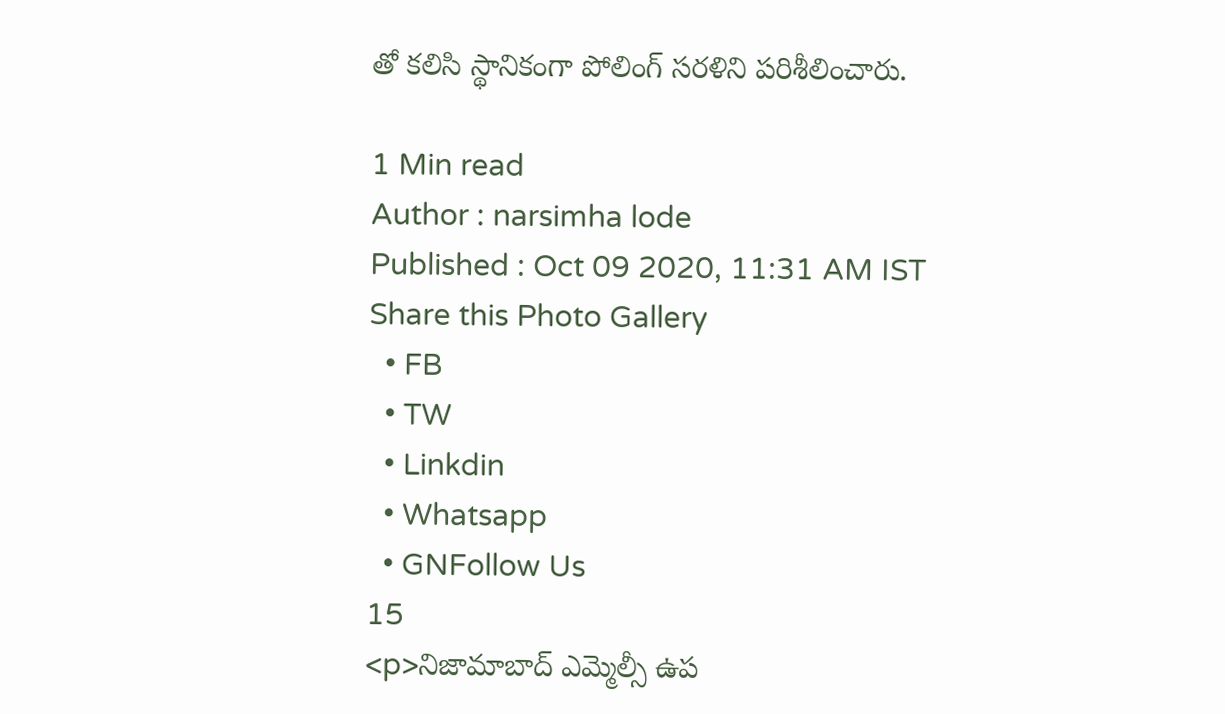తో‌ కలిసి స్థానికంగా పోలింగ్ సరళిని పరిశీలించారు.

1 Min read
Author : narsimha lode
Published : Oct 09 2020, 11:31 AM IST
Share this Photo Gallery
  • FB
  • TW
  • Linkdin
  • Whatsapp
  • GNFollow Us
15
<p>నిజామాబాద్ ఎమ్మెల్సీ ‌ఉప‌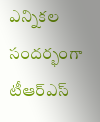ఎన్నికల సందర్భంగా టీఆర్ఎస్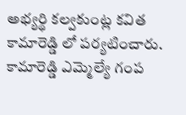అభ్యర్థి కల్వకుంట్ల కవిత కామారెడ్డి లో పర్యటించారు. కామారెడ్డి ఎమ్మెల్యే గంప‌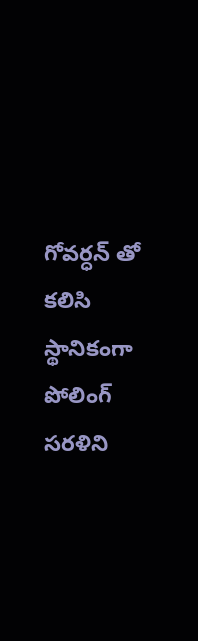గోవర్ధన్ తో‌ కలిసి స్థానికంగా పోలింగ్ సరళిని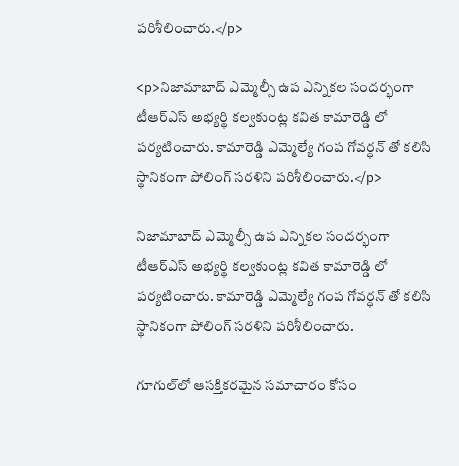పరిశీలించారు.</p>

<p>నిజామాబాద్ ఎమ్మెల్సీ ‌ఉప‌ ఎన్నికల సందర్భంగా టీఆర్ఎస్ అభ్యర్థి కల్వకుంట్ల కవిత కామారెడ్డి లో పర్యటించారు. కామారెడ్డి ఎమ్మెల్యే గంప‌ గోవర్ధన్ తో‌ కలిసి స్థానికంగా పోలింగ్ సరళిని పరిశీలించారు.</p>

నిజామాబాద్ ఎమ్మెల్సీ ‌ఉప‌ ఎన్నికల సందర్భంగా టీఆర్ఎస్ అభ్యర్థి కల్వకుంట్ల కవిత కామారెడ్డి లో పర్యటించారు. కామారెడ్డి ఎమ్మెల్యే గంప‌ గోవర్ధన్ తో‌ కలిసి స్థానికంగా పోలింగ్ సరళిని పరిశీలించారు.

గూగుల్‌లో ఆసక్తికరమైన సమాచారం కోసం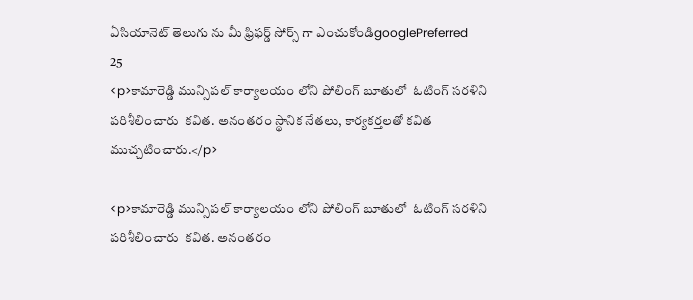ఏసియానెట్ తెలుగు ను మీ ఫ్రిఫర్డ్ సోర్స్ గా ఎంచుకోండిgooglePreferred
25
<p>కామారెడ్డి మున్సిపల్ కార్యాలయం లోని పోలింగ్ బూతులో  ఓటింగ్ సరళిని పరిశీలించారు  కవిత. అనంతరం స్థానిక ‌నేతలు, కార్యకర్తలతో కవిత ముచ్చటించారు.</p>

<p>కామారెడ్డి మున్సిపల్ కార్యాలయం లోని పోలింగ్ బూతులో  ఓటింగ్ సరళిని పరిశీలించారు  కవిత. అనంతరం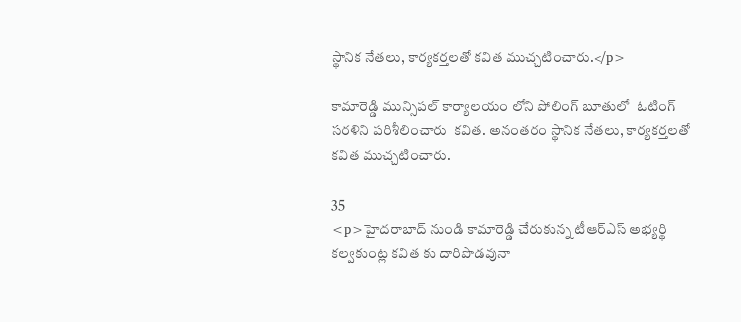స్థానిక ‌నేతలు, కార్యకర్తలతో కవిత ముచ్చటించారు.</p>

కామారెడ్డి మున్సిపల్ కార్యాలయం లోని పోలింగ్ బూతులో  ఓటింగ్ సరళిని పరిశీలించారు  కవిత. అనంతరం స్థానిక ‌నేతలు, కార్యకర్తలతో కవిత ముచ్చటించారు.

35
<p>హైదరాబాద్ నుండి కామారెడ్డి చేరుకున్న టీఆర్ఎస్ అభ్యర్థి కల్వకుంట్ల కవిత కు దారిపొడవునా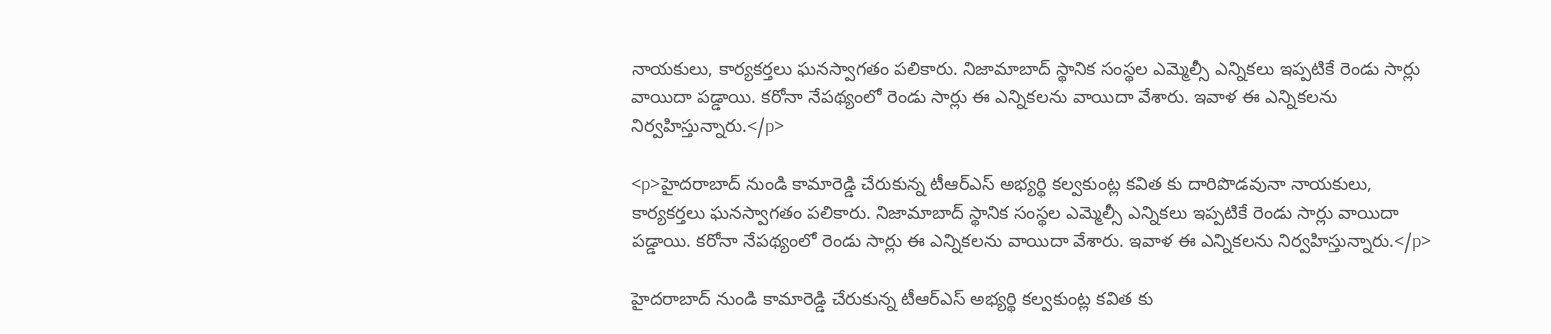నాయకులు, కార్యకర్తలు ఘనస్వాగతం పలికారు. నిజామాబాద్ స్థానిక సంస్థల ఎమ్మెల్సీ ఎన్నికలు ఇప్పటికే రెండు సార్లు వాయిదా పడ్డాయి. కరోనా నేపథ్యంలో రెండు సార్లు ఈ ఎన్నికలను వాయిదా వేశారు. ఇవాళ ఈ ఎన్నికలను నిర్వహిస్తున్నారు.</p>

<p>హైదరాబాద్ నుండి కామారెడ్డి చేరుకున్న టీఆర్ఎస్ అభ్యర్థి కల్వకుంట్ల కవిత కు దారిపొడవునా నాయకులు, కార్యకర్తలు ఘనస్వాగతం పలికారు. నిజామాబాద్ స్థానిక సంస్థల ఎమ్మెల్సీ ఎన్నికలు ఇప్పటికే రెండు సార్లు వాయిదా పడ్డాయి. కరోనా నేపథ్యంలో రెండు సార్లు ఈ ఎన్నికలను వాయిదా వేశారు. ఇవాళ ఈ ఎన్నికలను నిర్వహిస్తున్నారు.</p>

హైదరాబాద్ నుండి కామారెడ్డి చేరుకున్న టీఆర్ఎస్ అభ్యర్థి కల్వకుంట్ల కవిత కు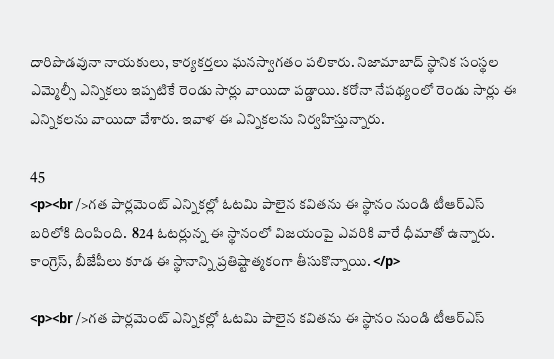దారిపొడవునా నాయకులు, కార్యకర్తలు ఘనస్వాగతం పలికారు. నిజామాబాద్ స్థానిక సంస్థల ఎమ్మెల్సీ ఎన్నికలు ఇప్పటికే రెండు సార్లు వాయిదా పడ్డాయి. కరోనా నేపథ్యంలో రెండు సార్లు ఈ ఎన్నికలను వాయిదా వేశారు. ఇవాళ ఈ ఎన్నికలను నిర్వహిస్తున్నారు.

45
<p><br />గత పార్లమెంట్ ఎన్నికల్లో ఓటమి పాలైన కవితను ఈ స్థానం నుండి టీఆర్ఎస్ బరిలోకి దింపింది.  824 ఓటర్లున్న ఈ స్థానంలో విజయంపై ఎవరికి వారే ధీమాతో ఉన్నారు. కాంగ్రెస్, బీజేపీలు కూడ ఈ స్థానాన్ని ప్రతిష్టాత్మకంగా తీసుకొన్నాయి. </p>

<p><br />గత పార్లమెంట్ ఎన్నికల్లో ఓటమి పాలైన కవితను ఈ స్థానం నుండి టీఆర్ఎస్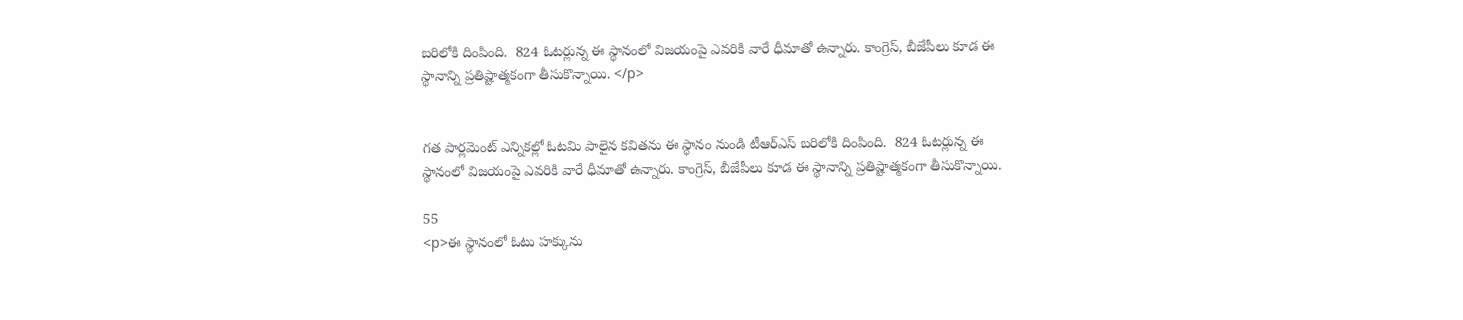బరిలోకి దింపింది.  824 ఓటర్లున్న ఈ స్థానంలో విజయంపై ఎవరికి వారే ధీమాతో ఉన్నారు. కాంగ్రెస్, బీజేపీలు కూడ ఈ స్థానాన్ని ప్రతిష్టాత్మకంగా తీసుకొన్నాయి. </p>


గత పార్లమెంట్ ఎన్నికల్లో ఓటమి పాలైన కవితను ఈ స్థానం నుండి టీఆర్ఎస్ బరిలోకి దింపింది.  824 ఓటర్లున్న ఈ స్థానంలో విజయంపై ఎవరికి వారే ధీమాతో ఉన్నారు. కాంగ్రెస్, బీజేపీలు కూడ ఈ స్థానాన్ని ప్రతిష్టాత్మకంగా తీసుకొన్నాయి.

55
<p>ఈ స్థానంలో ఓటు హక్కును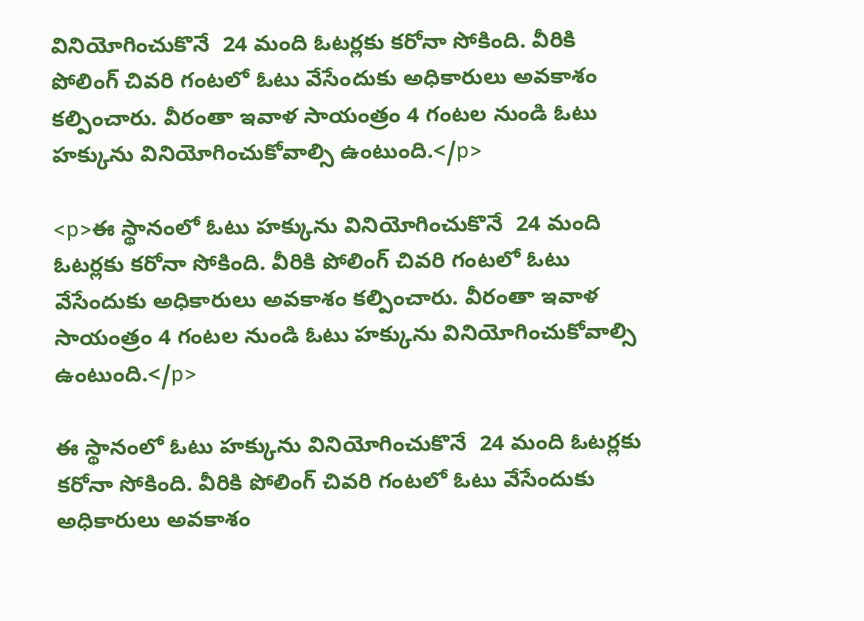వినియోగించుకొనే  24 మంది ఓటర్లకు కరోనా సోకింది. వీరికి పోలింగ్ చివరి గంటలో ఓటు వేసేందుకు అధికారులు అవకాశం కల్పించారు. వీరంతా ఇవాళ సాయంత్రం 4 గంటల నుండి ఓటు హక్కును వినియోగించుకోవాల్సి ఉంటుంది.</p>

<p>ఈ స్థానంలో ఓటు హక్కును వినియోగించుకొనే  24 మంది ఓటర్లకు కరోనా సోకింది. వీరికి పోలింగ్ చివరి గంటలో ఓటు వేసేందుకు అధికారులు అవకాశం కల్పించారు. వీరంతా ఇవాళ సాయంత్రం 4 గంటల నుండి ఓటు హక్కును వినియోగించుకోవాల్సి ఉంటుంది.</p>

ఈ స్థానంలో ఓటు హక్కును వినియోగించుకొనే  24 మంది ఓటర్లకు కరోనా సోకింది. వీరికి పోలింగ్ చివరి గంటలో ఓటు వేసేందుకు అధికారులు అవకాశం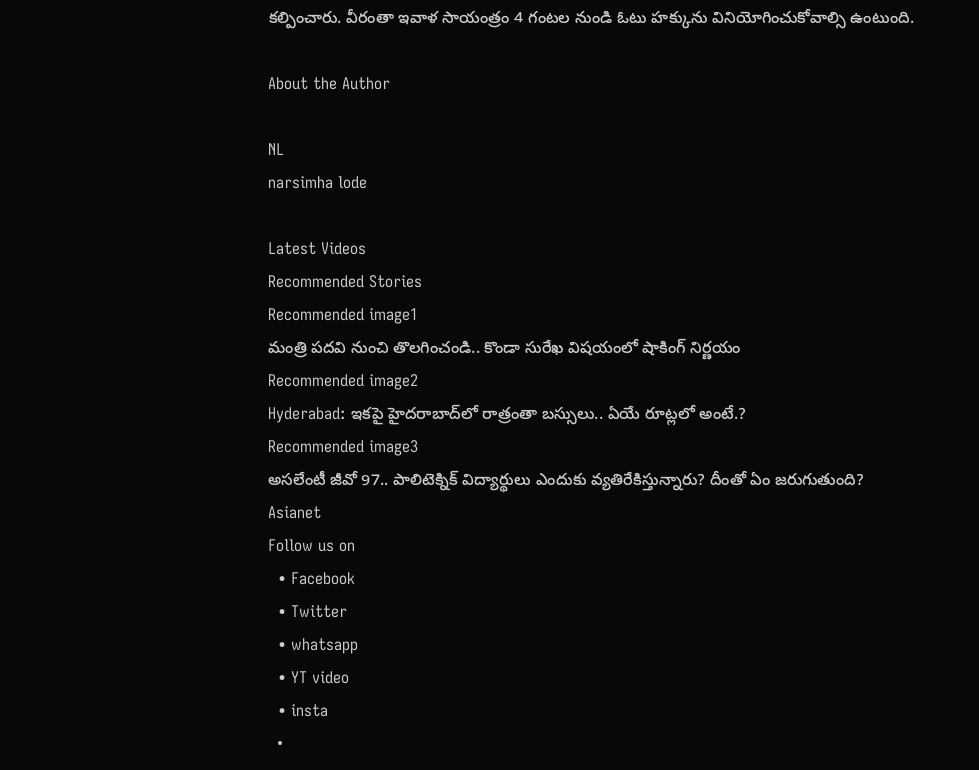కల్పించారు. వీరంతా ఇవాళ సాయంత్రం 4 గంటల నుండి ఓటు హక్కును వినియోగించుకోవాల్సి ఉంటుంది.

About the Author

NL
narsimha lode

Latest Videos
Recommended Stories
Recommended image1
మంత్రి పదవి నుంచి తొలగించండి.. కొండా సురేఖ విష‌యంలో షాకింగ్ నిర్ణ‌యం
Recommended image2
Hyderabad: ఇక‌పై హైద‌రాబాద్‌లో రాత్రంతా బ‌స్సులు.. ఏయే రూట్ల‌లో అంటే.?
Recommended image3
అసలేంటీ జీవో 97.. పాలిటెక్నిక్ విద్యార్థులు ఎందుకు వ్య‌తిరేకిస్తున్నారు? దీంతో ఏం జ‌రుగుతుంది?
Asianet
Follow us on
  • Facebook
  • Twitter
  • whatsapp
  • YT video
  • insta
  •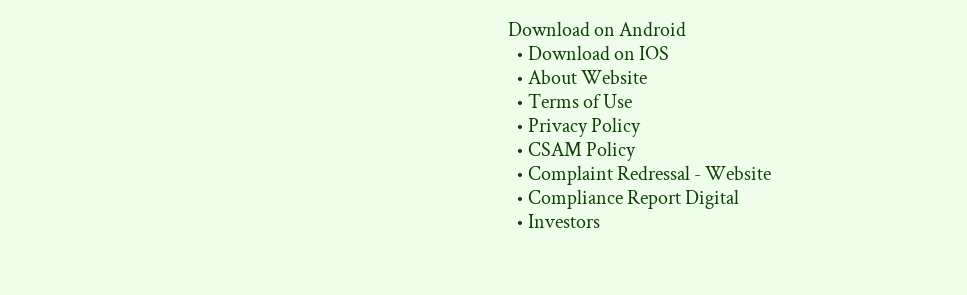Download on Android
  • Download on IOS
  • About Website
  • Terms of Use
  • Privacy Policy
  • CSAM Policy
  • Complaint Redressal - Website
  • Compliance Report Digital
  • Investors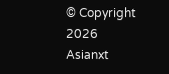© Copyright 2026 Asianxt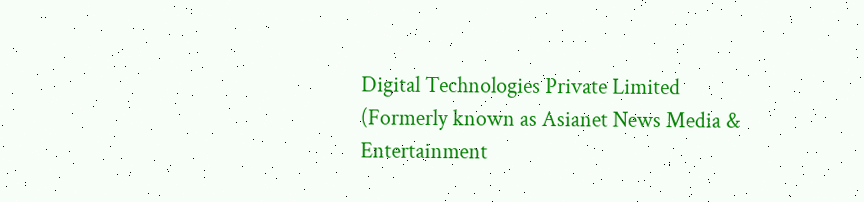Digital Technologies Private Limited (Formerly known as Asianet News Media & Entertainment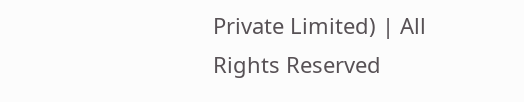Private Limited) | All Rights Reserved